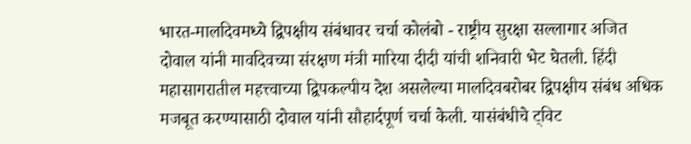भारत-मालदिवमध्ये द्विपक्षीय संबंधावर चर्चा कोलंबो - राष्ट्रीय सुरक्षा सल्लागार अजित दोवाल यांनी मावदिवच्या संरक्षण मंत्री मारिया दीदी यांची शनिवारी भेट घेतली. हिंदी महासागरातील महत्त्वाच्या द्विपकल्पीय देश असलेल्या मालदिवबरोबर द्विपक्षीय संबंध अधिक मजबूत करण्यासाठी दोवाल यांनी सौहार्दपूर्ण चर्चा केली. यासंबंधीचे ट्विट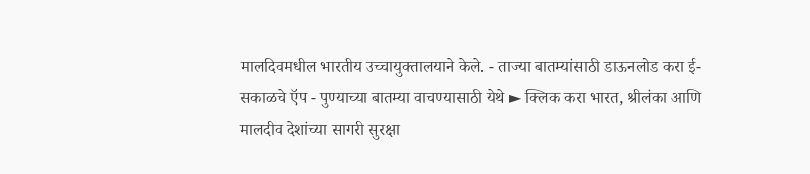मालदिवमधील भारतीय उच्चायुक्तालयाने केले. - ताज्या बातम्यांसाठी डाऊनलोड करा ई-सकाळचे ऍप - पुण्याच्या बातम्या वाचण्यासाठी येथे ► क्लिक करा भारत, श्रीलंका आणि मालदीव देशांच्या सागरी सुरक्षा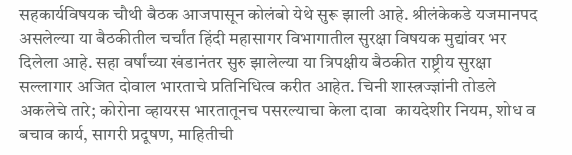सहकार्यविषयक चौथी बैठक आजपासून कोलंबो येथे सुरू झाली आहे. श्रीलंकेकडे यजमानपद असलेल्या या बैठकीतील चर्चांत हिंदी महासागर विभागातील सुरक्षा विषयक मुद्यांवर भर दिलेला आहे. सहा वर्षांच्‍या खंडानंतर सुरु झालेल्या या त्रिपक्षीय बैठकीत राष्ट्रीय सुरक्षा सल्लागार अजित दोवाल भारताचे प्रतिनिधित्व करीत आहेत. चिनी शास्त्रज्ज्ञांनी तोडले अकलेचे तारे; कोरोना व्हायरस भारतातूनच पसरल्याचा केला दावा  कायदेशीर नियम, शोध व बचाव कार्य, सागरी प्रदूषण, माहितीची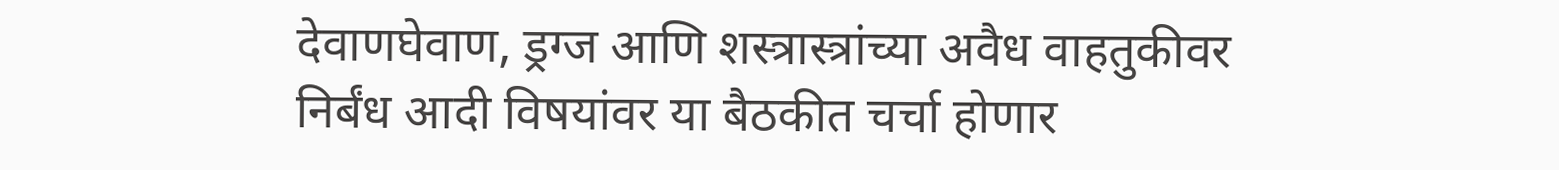देवाणघेवाण, ड्रग्ज आणि शस्त्रास्त्रांच्या अवैध वाहतुकीवर निर्बंध आदी विषयांवर या बैठकीत चर्चा होणार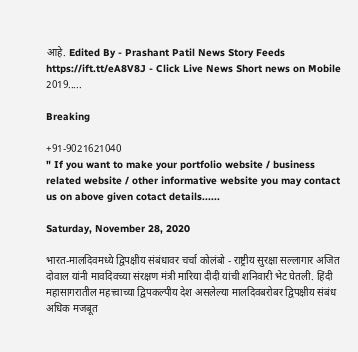आहे. Edited By - Prashant Patil News Story Feeds https://ift.tt/eA8V8J - Click Live News Short news on Mobile 2019.....

Breaking

+91-9021621040
" If you want to make your portfolio website / business related website / other informative website you may contact us on above given cotact details......

Saturday, November 28, 2020

भारत-मालदिवमध्ये द्विपक्षीय संबंधावर चर्चा कोलंबो - राष्ट्रीय सुरक्षा सल्लागार अजित दोवाल यांनी मावदिवच्या संरक्षण मंत्री मारिया दीदी यांची शनिवारी भेट घेतली. हिंदी महासागरातील महत्त्वाच्या द्विपकल्पीय देश असलेल्या मालदिवबरोबर द्विपक्षीय संबंध अधिक मजबूत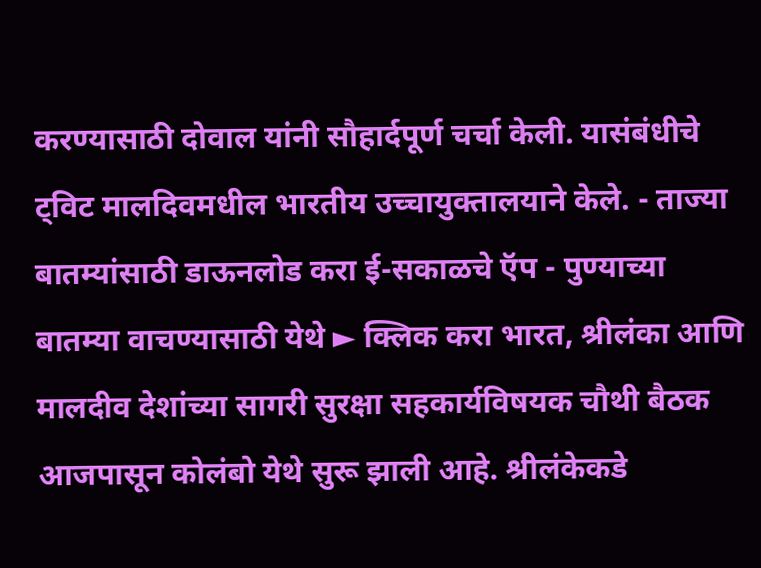करण्यासाठी दोवाल यांनी सौहार्दपूर्ण चर्चा केली. यासंबंधीचे ट्विट मालदिवमधील भारतीय उच्चायुक्तालयाने केले. - ताज्या बातम्यांसाठी डाऊनलोड करा ई-सकाळचे ऍप - पुण्याच्या बातम्या वाचण्यासाठी येथे ► क्लिक करा भारत, श्रीलंका आणि मालदीव देशांच्या सागरी सुरक्षा सहकार्यविषयक चौथी बैठक आजपासून कोलंबो येथे सुरू झाली आहे. श्रीलंकेकडे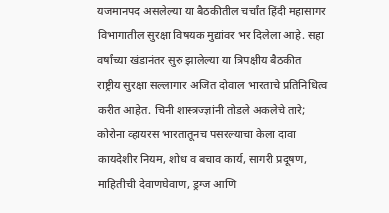यजमानपद असलेल्या या बैठकीतील चर्चांत हिंदी महासागर विभागातील सुरक्षा विषयक मुद्यांवर भर दिलेला आहे. सहा वर्षांच्‍या खंडानंतर सुरु झालेल्या या त्रिपक्षीय बैठकीत राष्ट्रीय सुरक्षा सल्लागार अजित दोवाल भारताचे प्रतिनिधित्व करीत आहेत. चिनी शास्त्रज्ज्ञांनी तोडले अकलेचे तारे; कोरोना व्हायरस भारतातूनच पसरल्याचा केला दावा  कायदेशीर नियम, शोध व बचाव कार्य, सागरी प्रदूषण, माहितीची देवाणघेवाण, ड्रग्ज आणि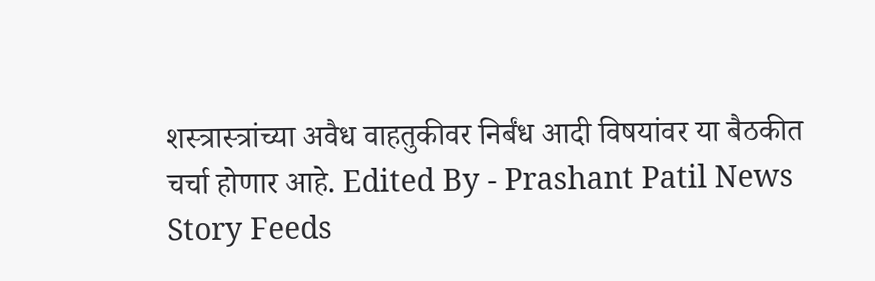शस्त्रास्त्रांच्या अवैध वाहतुकीवर निर्बंध आदी विषयांवर या बैठकीत चर्चा होणार आहे. Edited By - Prashant Patil News Story Feeds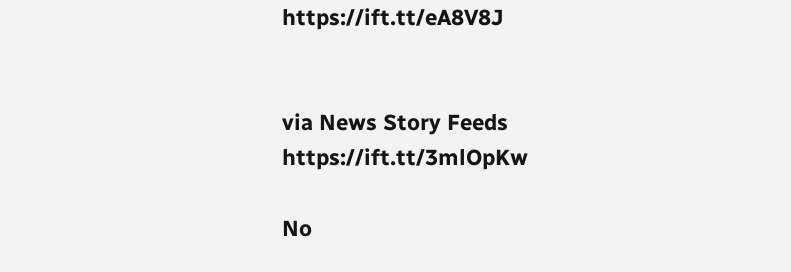https://ift.tt/eA8V8J


via News Story Feeds https://ift.tt/3mlOpKw

No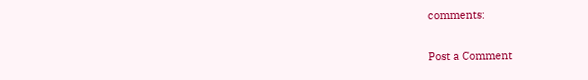comments:

Post a Comment